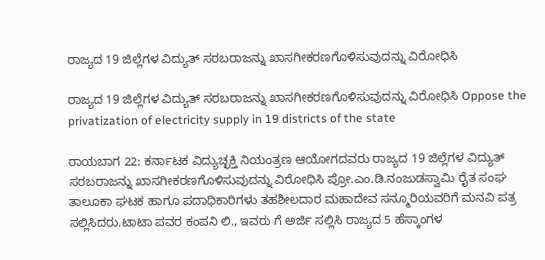ರಾಜ್ಯದ 19 ಜಿಲ್ಲೆಗಳ ವಿದ್ಯುತ್ ಸರಬರಾಜನ್ನು ಖಾಸಗೀಕರಣಗೊಳಿಸುವುದನ್ನು ವಿರೋಧಿಸಿ

ರಾಜ್ಯದ 19 ಜಿಲ್ಲೆಗಳ ವಿದ್ಯುತ್ ಸರಬರಾಜನ್ನು ಖಾಸಗೀಕರಣಗೊಳಿಸುವುದನ್ನು ವಿರೋಧಿಸಿ Oppose the privatization of electricity supply in 19 districts of the state

ರಾಯಬಾಗ 22: ಕರ್ನಾಟಕ ವಿದ್ಯುಚ್ಛಕ್ತಿ ನಿಯಂತ್ರಣ ಆಯೋಗದವರು ರಾಜ್ಯದ 19 ಜಿಲ್ಲೆಗಳ ವಿದ್ಯುತ್ ಸರಬರಾಜನ್ನು ಖಾಸಗೀಕರಣಗೊಳಿಸುವುದನ್ನು ವಿರೋಧಿಸಿ ಪ್ರೋ.ಎಂ.ಡಿ.ನಂಜುಡಸ್ವಾಮಿ ರೈತ ಸಂಘ ತಾಲೂಕಾ ಘಟಕ ಹಾಗೂ ಪದಾಧಿಕಾರಿಗಳು ತಹಶೀಲದಾರ ಮಹಾದೇವ ಸನ್ಮೂರಿಯವರಿಗೆ ಮನವಿ ಪತ್ರ ಸಲ್ಲಿಸಿದರು.ಟಾಟಾ ಪವರ ಕಂಪನಿ ಲಿ., ಇವರು ಗೆ ಅರ್ಜಿ ಸಲ್ಲಿಸಿ ರಾಜ್ಯದ 5 ಹೆಸ್ಕಾಂಗಳ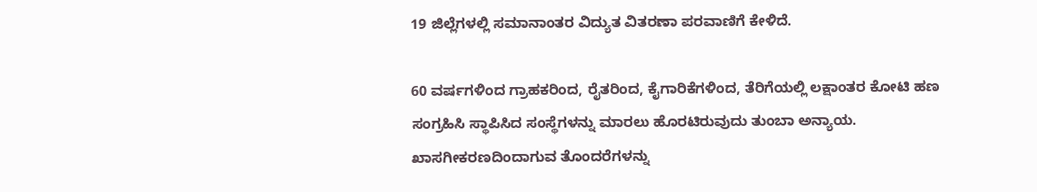19 ಜಿಲ್ಲೆಗಳಲ್ಲಿ ಸಮಾನಾಂತರ ವಿದ್ಯುತ ವಿತರಣಾ ಪರವಾಣಿಗೆ ಕೇಳಿದೆ.

60 ವರ್ಷಗಳಿಂದ ಗ್ರಾಹಕರಿಂದ, ರೈತರಿಂದ, ಕೈಗಾರಿಕೆಗಳಿಂದ, ತೆರಿಗೆಯಲ್ಲಿ ಲಕ್ಷಾಂತರ ಕೋಟಿ ಹಣ ಸಂಗ್ರಹಿಸಿ ಸ್ಥಾಪಿಸಿದ ಸಂಸ್ಥೆಗಳನ್ನು ಮಾರಲು ಹೊರಟಿರುವುದು ತುಂಬಾ ಅನ್ಯಾಯ. ಖಾಸಗೀಕರಣದಿಂದಾಗುವ ತೊಂದರೆಗಳನ್ನು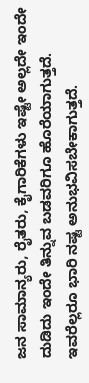ಜನ ಸಾಮಾನ್ಯರು, ರೈತರು, ಕೈಗಾರಿಕೆಗಳು ಇಷ್ಟೇ ಅಲ್ಲದೇ ಇಂದೇ ದುಡಿದು ಇಂದೇ ತಿನ್ನುವ ಬಡವರಿಗೂ ಹೊರೆಯಾಗುತ್ತದೆ. ಇವರೆಲ್ಲರೂ ಭಾರಿ ನಷ್ಟ ಅನುಭವಿಸಬೇಕಾಗುತ್ತದೆ.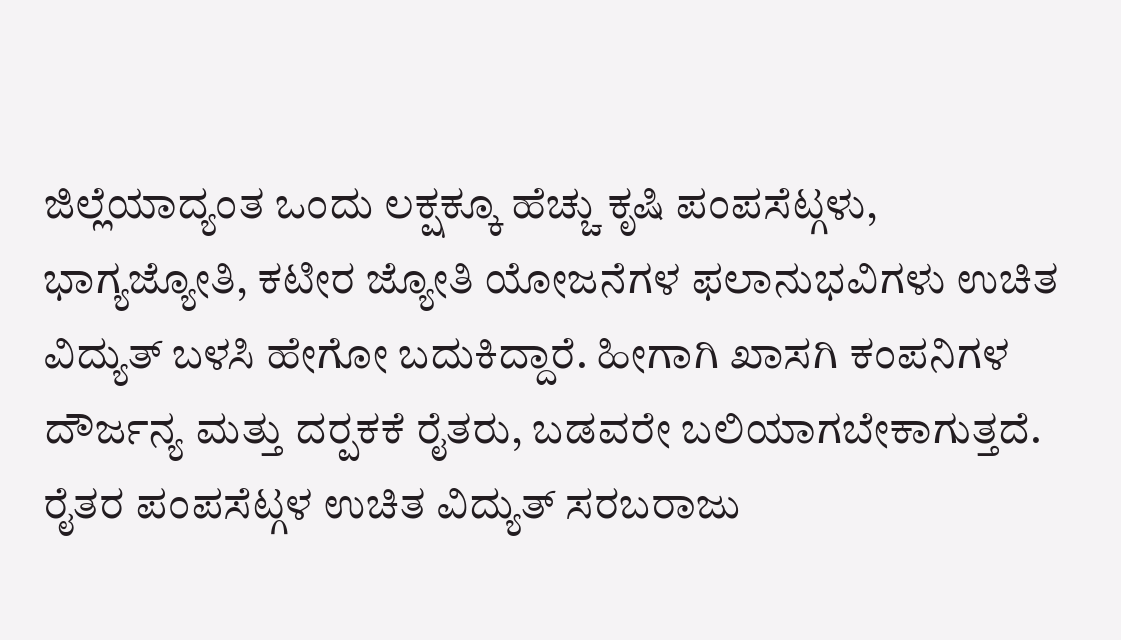ಜಿಲ್ಲೆಯಾದ್ಯಂತ ಒಂದು ಲಕ್ಷಕ್ಕೂ ಹೆಚ್ಚು ಕೃಷಿ ಪಂಪಸೆಟ್ಗಳು, ಭಾಗ್ಯಜ್ಯೋತಿ, ಕಟೀರ ಜ್ಯೋತಿ ಯೋಜನೆಗಳ ಫಲಾನುಭವಿಗಳು ಉಚಿತ ವಿದ್ಯುತ್ ಬಳಸಿ ಹೇಗೋ ಬದುಕಿದ್ದಾರೆ. ಹೀಗಾಗಿ ಖಾಸಗಿ ಕಂಪನಿಗಳ ದೌರ್ಜನ್ಯ ಮತ್ತು ದರ‍್ಪಕಕೆ ರೈತರು, ಬಡವರೇ ಬಲಿಯಾಗಬೇಕಾಗುತ್ತದೆ.  ರೈತರ ಪಂಪಸೆಟ್ಗಳ ಉಚಿತ ವಿದ್ಯುತ್ ಸರಬರಾಜು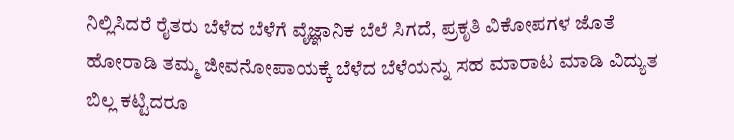ನಿಲ್ಲಿಸಿದರೆ ರೈತರು ಬೆಳೆದ ಬೆಳೆಗೆ ವೈಜ್ಞಾನಿಕ ಬೆಲೆ ಸಿಗದೆ, ಪ್ರಕೃತಿ ವಿಕೋಪಗಳ ಜೊತೆ ಹೋರಾಡಿ ತಮ್ಮ ಜೀವನೋಪಾಯಕ್ಕೆ ಬೆಳೆದ ಬೆಳೆಯನ್ನು ಸಹ ಮಾರಾಟ ಮಾಡಿ ವಿದ್ಯುತ ಬಿಲ್ಲ ಕಟ್ಟಿದರೂ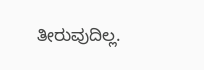ತೀರುವುದಿಲ್ಲ.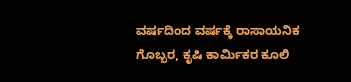ವರ್ಷದಿಂದ ವರ್ಷಕ್ಕೆ ರಾಸಾಯನಿಕ ಗೊಬ್ಬರ, ಕೃಷಿ ಕಾರ್ಮಿಕರ ಕೂಲಿ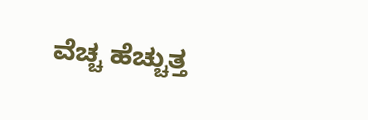ವೆಚ್ಚ ಹೆಚ್ಚುತ್ತ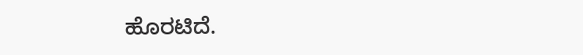ಹೊರಟಿದೆ.